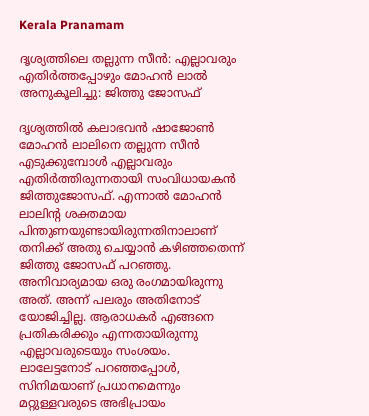Kerala Pranamam

ദൃശ്യത്തിലെ തല്ലുന്ന സീന്‍: എല്ലാവരും എതിര്‍ത്തപ്പോഴും മോഹന്‍ ലാല്‍ അനുകൂലിച്ചു: ജിത്തു ജോസഫ്

ദൃശ്യത്തില്‍ കലാഭവന്‍ ഷാജോണ്‍ മോഹന്‍ ലാലിനെ തല്ലുന്ന സീന്‍ എടുക്കുമ്പോള്‍ എല്ലാവരും എതിര്‍ത്തിരുന്നതായി സംവിധായകന്‍ ജിത്തുജോസഫ്. എന്നാല്‍ മോഹന്‍ ലാലിന്റ ശക്തമായ പിന്തുണയുണ്ടായിരുന്നതിനാലാണ് തനിക്ക് അതു ചെയ്യാന്‍ കഴിഞ്ഞതെന്ന് ജിത്തു ജോസഫ് പറഞ്ഞു. അനിവാര്യമായ ഒരു രംഗമായിരുന്നു അത്. അന്ന് പലരും അതിനോട് യോജിച്ചില്ല. ആരാധകര്‍ എങ്ങനെ പ്രതികരിക്കും എന്നതായിരുന്നു എല്ലാവരുടെയും സംശയം. ലാലേട്ടനോട് പറഞ്ഞപ്പോള്‍, സിനിമയാണ് പ്രധാനമെന്നും മറ്റുള്ളവരുടെ അഭിപ്രായം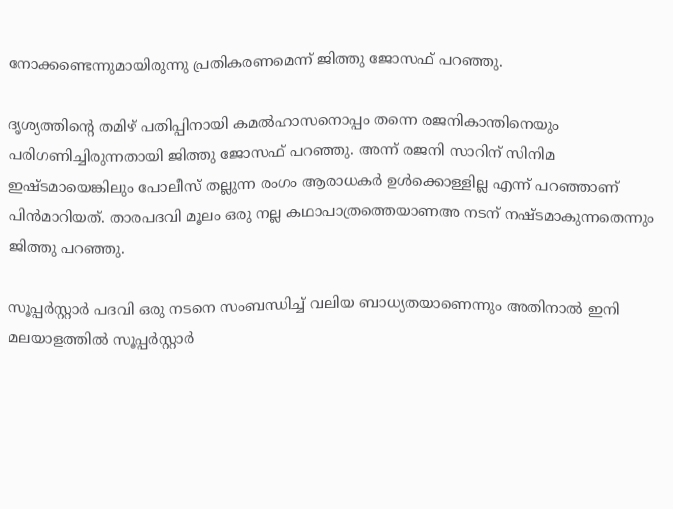നോക്കണ്ടെന്നുമായിരുന്നു പ്രതികരണമെന്ന് ജിത്തു ജോസഫ് പറഞ്ഞു.

ദൃശ്യത്തിന്റെ തമിഴ് പതിപ്പിനായി കമല്‍ഹാസനൊപ്പം തന്നെ രജനികാന്തിനെയും പരിഗണിച്ചിരുന്നതായി ജിത്തു ജോസഫ് പറഞ്ഞു. അന്ന് രജനി സാറിന് സിനിമ ഇഷ്ടമായെങ്കിലും പോലീസ് തല്ലുന്ന രംഗം ആരാധകര്‍ ഉള്‍ക്കൊള്ളില്ല എന്ന് പറഞ്ഞാണ് പിന്‍മാറിയത്. താരപദവി മൂലം ഒരു നല്ല കഥാപാത്രത്തെയാണഅ നടന് നഷ്ടമാകുന്നതെന്നും ജിത്തു പറഞ്ഞു.

സൂപ്പര്‍സ്റ്റാര്‍ പദവി ഒരു നടനെ സംബന്ധിച്ച് വലിയ ബാധ്യതയാണെന്നും അതിനാല്‍ ഇനി മലയാളത്തില്‍ സൂപ്പര്‍സ്റ്റാര്‍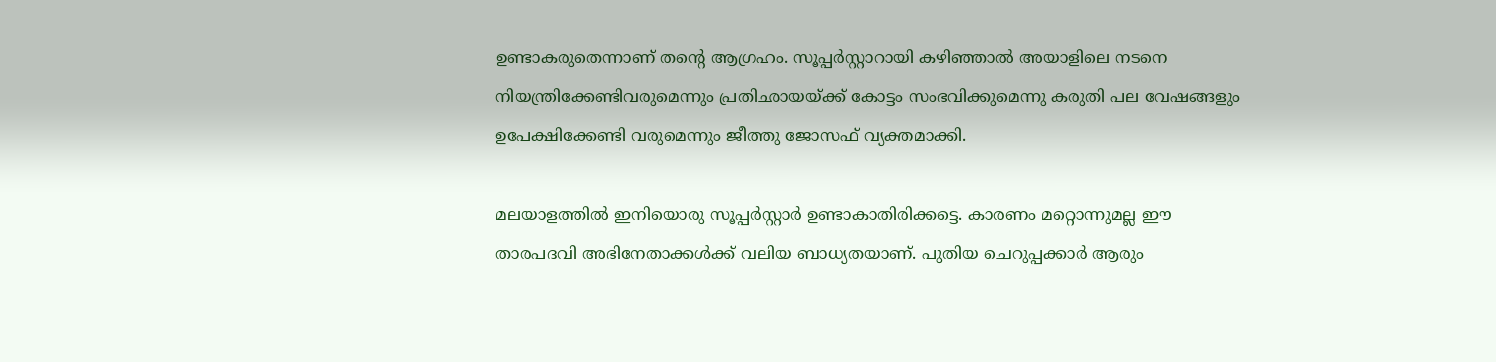ഉണ്ടാകരുതെന്നാണ് തന്റെ ആഗ്രഹം. സൂപ്പര്‍സ്റ്റാറായി കഴിഞ്ഞാല്‍ അയാളിലെ നടനെ നിയന്ത്രിക്കേണ്ടിവരുമെന്നും പ്രതിഛായയ്ക്ക് കോട്ടം സംഭവിക്കുമെന്നു കരുതി പല വേഷങ്ങളും ഉപേക്ഷിക്കേണ്ടി വരുമെന്നും ജീത്തു ജോസഫ് വ്യക്തമാക്കി.

മലയാളത്തില്‍ ഇനിയൊരു സൂപ്പര്‍സ്റ്റാര്‍ ഉണ്ടാകാതിരിക്കട്ടെ. കാരണം മറ്റൊന്നുമല്ല ഈ താരപദവി അഭിനേതാക്കള്‍ക്ക് വലിയ ബാധ്യതയാണ്. പുതിയ ചെറുപ്പക്കാര്‍ ആരും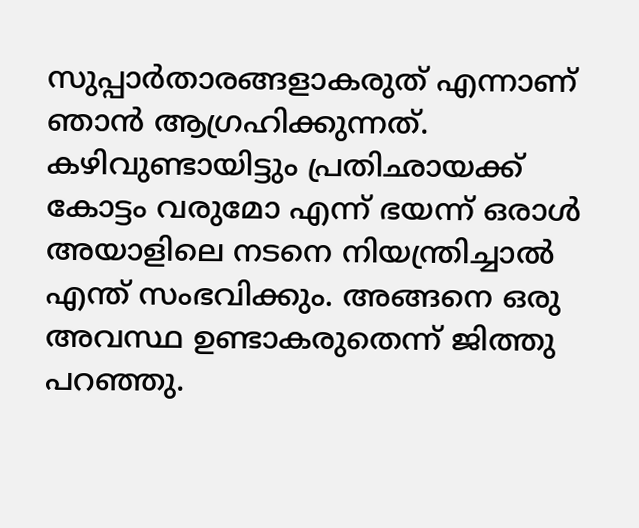സുപ്പാര്‍താരങ്ങളാകരുത് എന്നാണ് ഞാന്‍ ആഗ്രഹിക്കുന്നത്. കഴിവുണ്ടായിട്ടും പ്രതിഛായക്ക് കോട്ടം വരുമോ എന്ന് ഭയന്ന് ഒരാള്‍ അയാളിലെ നടനെ നിയന്ത്രിച്ചാല്‍ എന്ത് സംഭവിക്കും. അങ്ങനെ ഒരു അവസ്ഥ ഉണ്ടാകരുതെന്ന് ജിത്തു പറഞ്ഞു.